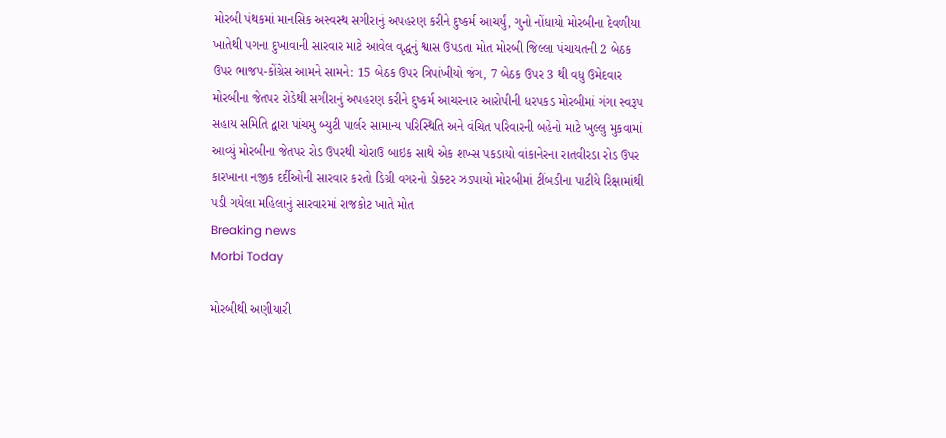મોરબી પંથકમાં માનસિક અસ્વસ્થ સગીરાનું અપહરણ કરીને દુષ્કર્મ આચર્યું, ગુનો નોંધાયો મોરબીના દેવળીયા ખાતેથી પગના દુખાવાની સારવાર માટે આવેલ વૃદ્ધનું શ્વાસ ઉપડતા મોત મોરબી જિલ્લા પંચાયતની 2 બેઠક ઉપર ભાજપ-કોંગ્રેસ આમને સામને: 15 બેઠક ઉપર ત્રિપાંખીયો જંગ, 7 બેઠક ઉપર 3 થી વધુ ઉમેદવાર મોરબીના જેતપર રોડેથી સગીરાનું અપહરણ કરીને દુષ્કર્મ આચરનાર આરોપીની ધરપકડ મોરબીમાં ગંગા સ્વરૂપ સહાય સમિતિ દ્વારા પાંચમુ બ્યુટી પાર્લર સામાન્ય પરિસ્થિતિ અને વંચિત પરિવારની બહેનો માટે ખુલ્લુ મુકવામાં આવ્યું મોરબીના જેતપર રોડ ઉપરથી ચોરાઉ બાઇક સાથે એક શખ્સ પકડાયો વાંકાનેરના રાતવીરડા રોડ ઉપર કારખાના નજીક દર્દીઓની સારવાર કરતો ડિગ્રી વગરનો ડોક્ટર ઝડપાયો મોરબીમાં ટીંબડીના પાટીયે રિક્ષામાંથી પડી ગયેલા મહિલાનું સારવારમાં રાજકોટ ખાતે મોત
Breaking news
Morbi Today

મોરબીથી અણીયારી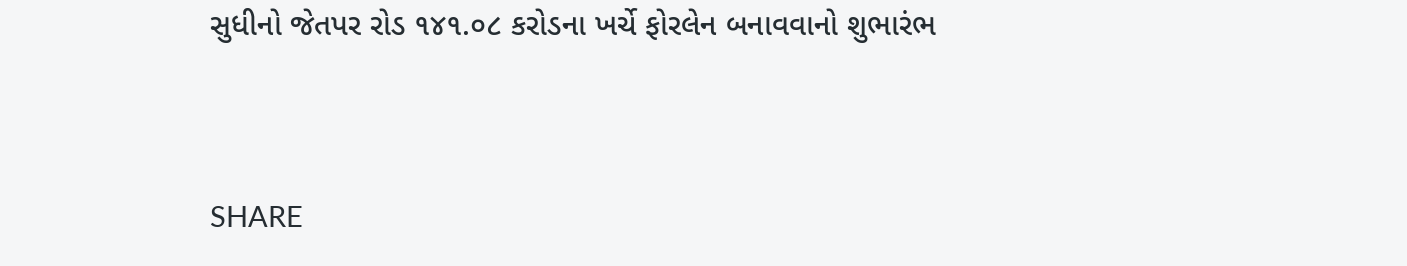સુધીનો જેતપર રોડ ૧૪૧.૦૮ કરોડના ખર્ચે ફોરલેન બનાવવાનો શુભારંભ


SHARE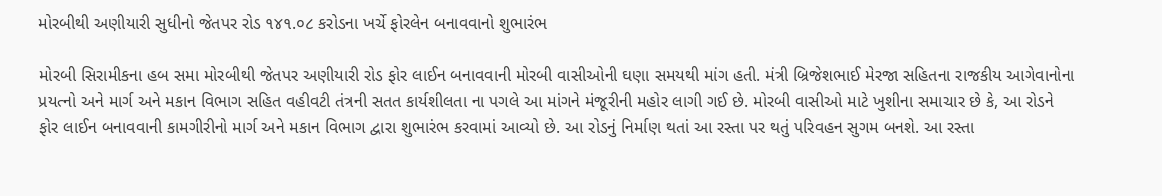મોરબીથી અણીયારી સુધીનો જેતપર રોડ ૧૪૧.૦૮ કરોડના ખર્ચે ફોરલેન બનાવવાનો શુભારંભ

મોરબી સિરામીકના હબ સમા મોરબીથી જેતપર અણીયારી રોડ ફોર લાઈન બનાવવાની મોરબી વાસીઓની ઘણા સમયથી માંગ હતી. મંત્રી બ્રિજેશભાઈ મેરજા સહિતના રાજકીય આગેવાનોના પ્રયત્નો અને માર્ગ અને મકાન વિભાગ સહિત વહીવટી તંત્રની સતત કાર્યશીલતા ના પગલે આ માંગને મંજૂરીની મહોર લાગી ગઈ છે. મોરબી વાસીઓ માટે ખુશીના સમાચાર છે કે, આ રોડને ફોર લાઈન બનાવવાની કામગીરીનો માર્ગ અને મકાન વિભાગ દ્વારા શુભારંભ કરવામાં આવ્યો છે. આ રોડનું નિર્માણ થતાં આ રસ્તા પર થતું પરિવહન સુગમ બનશે. આ રસ્તા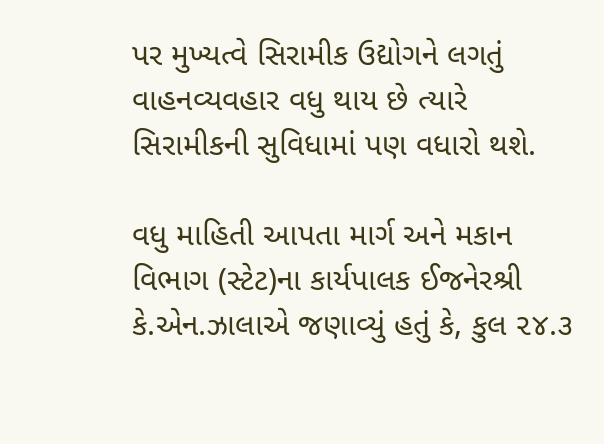પર મુખ્યત્વે સિરામીક ઉદ્યોગને લગતું વાહનવ્યવહાર વધુ થાય છે ત્યારે સિરામીકની સુવિધામાં પણ વધારો થશે.

વધુ માહિતી આપતા માર્ગ અને મકાન વિભાગ (સ્ટેટ)ના કાર્યપાલક ઈજનેરશ્રી કે.એન.ઝાલાએ જણાવ્યું હતું કે, કુલ ૨૪.૩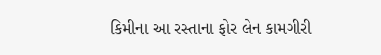કિમીના આ રસ્તાના ફોર લેન કામગીરી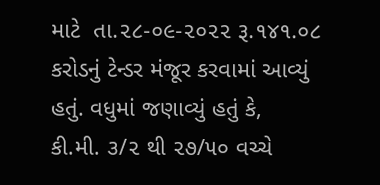માટે  તા.૨૮-૦૯-૨૦૨૨ રૂ.૧૪૧.૦૮ કરોડનું ટેન્ડર મંજૂર કરવામાં આવ્યું હતું. વધુમાં જણાવ્યું હતું કે,    કી.મી. ૩/૨ થી ૨૭/૫૦ વચ્ચે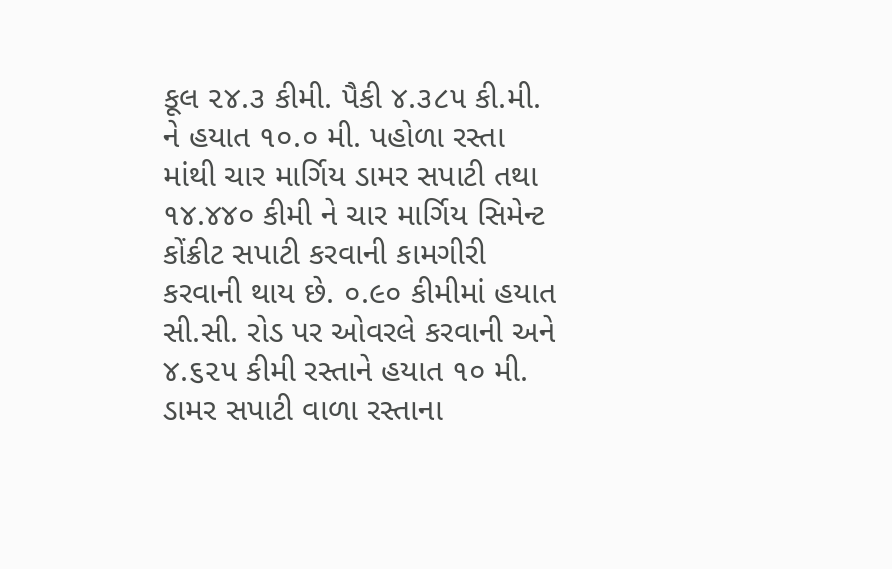કૂલ ૨૪.૩ કીમી. પૈકી ૪.૩૮૫ કી.મી. ને હયાત ૧૦.૦ મી. પહોળા રસ્તા માંથી ચાર માર્ગિય ડામર સપાટી તથા ૧૪.૪૪૦ કીમી ને ચાર માર્ગિય સિમેન્ટ કોંક્રીટ સપાટી કરવાની કામગીરી કરવાની થાય છે. ૦.૯૦ કીમીમાં હયાત સી.સી. રોડ પર ઓવરલે કરવાની અને ૪.૬૨૫ કીમી રસ્તાને હયાત ૧૦ મી. ડામર સપાટી વાળા રસ્તાના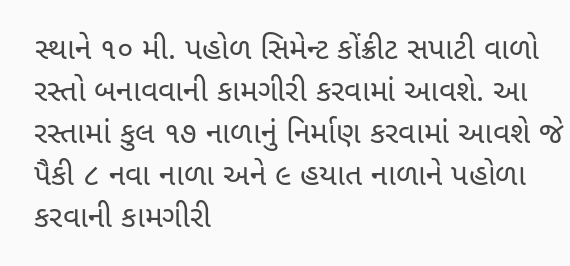સ્થાને ૧૦ મી. પહોળ સિમેન્ટ કોંક્રીટ સપાટી વાળો રસ્તો બનાવવાની કામગીરી કરવામાં આવશે. આ રસ્તામાં કુલ ૧૭ નાળાનું નિર્માણ કરવામાં આવશે જે પૈકી ૮ નવા નાળા અને ૯ હયાત નાળાને પહોળા કરવાની કામગીરી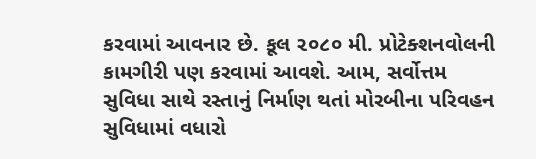કરવામાં આવનાર છે. કૂલ ૨૦૮૦ મી. પ્રોટેક્શનવોલની કામગીરી પણ કરવામાં આવશે. આમ, સર્વોત્તમ સુવિધા સાથે રસ્તાનું નિર્માણ થતાં મોરબીના પરિવહન સુવિધામાં વધારો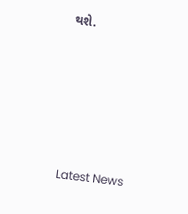થશે.






Latest News